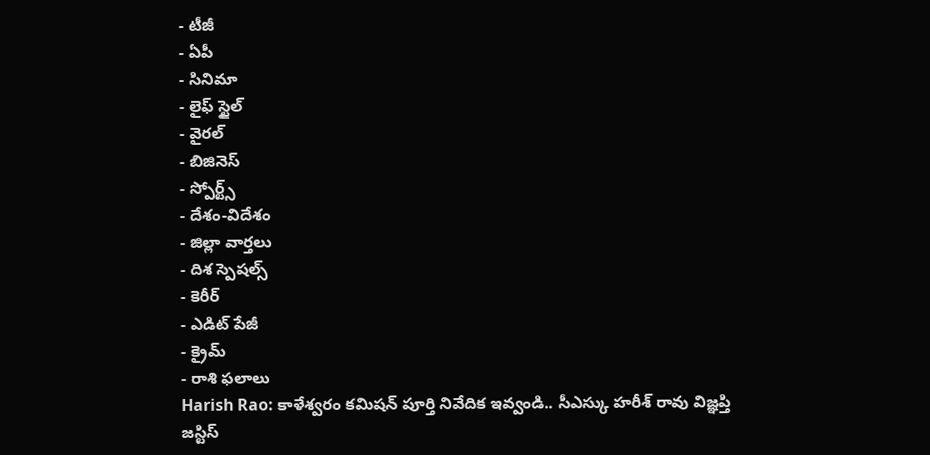- టీజీ
- ఏపీ
- సినిమా
- లైఫ్ స్టైల్
- వైరల్
- బిజినెస్
- స్పోర్ట్స్
- దేశం-విదేశం
- జిల్లా వార్తలు
- దిశ స్పెషల్స్
- కెరీర్
- ఎడిట్ పేజీ
- క్రైమ్
- రాశి ఫలాలు
Harish Rao: కాళేశ్వరం కమిషన్ పూర్తి నివేదిక ఇవ్వండి.. సీఎస్కు హరీశ్ రావు విజ్ఞప్తి
జస్టిస్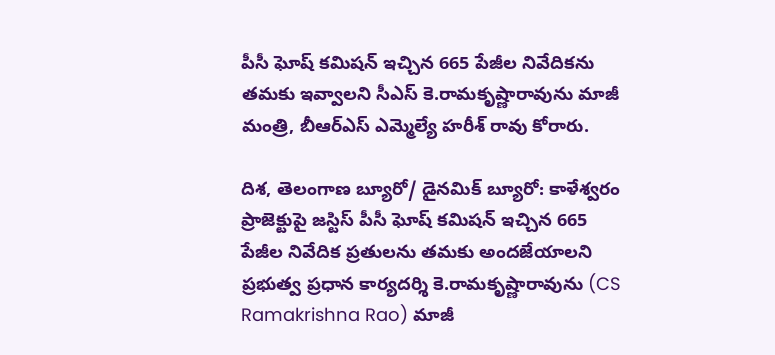పీసీ ఘోష్ కమిషన్ ఇచ్చిన 665 పేజీల నివేదికను తమకు ఇవ్వాలని సీఎస్ కె.రామకృష్ణారావును మాజీ మంత్రి, బీఆర్ఎస్ ఎమ్మెల్యే హరీశ్ రావు కోరారు.

దిశ, తెలంగాణ బ్యూరో/ డైనమిక్ బ్యూరో: కాళేశ్వరం ప్రాజెక్టుపై జస్టిస్ పీసీ ఘోష్ కమిషన్ ఇచ్చిన 665 పేజీల నివేదిక ప్రతులను తమకు అందజేయాలని ప్రభుత్వ ప్రధాన కార్యదర్శి కె.రామకృష్ణారావును (CS Ramakrishna Rao) మాజీ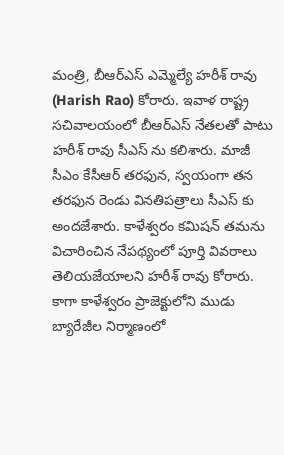మంత్రి, బీఆర్ఎస్ ఎమ్మెల్యే హరీశ్ రావు (Harish Rao) కోరారు. ఇవాళ రాష్ట్ర సచివాలయంలో బీఆర్ఎస్ నేతలతో పాటు హరీశ్ రావు సీఎస్ ను కలిశారు. మాజీ సీఎం కేసీఆర్ తరఫున, స్వయంగా తన తరఫున రెండు వినతిపత్రాలు సీఎస్ కు అందజేశారు. కాళేశ్వరం కమిషన్ తమను విచారించిన నేపథ్యంలో పూర్తి వివరాలు తెలియజేయాలని హరీశ్ రావు కోరారు. కాగా కాళేశ్వరం ప్రాజెక్టులోని ముడు బ్యారేజీల నిర్మాణంలో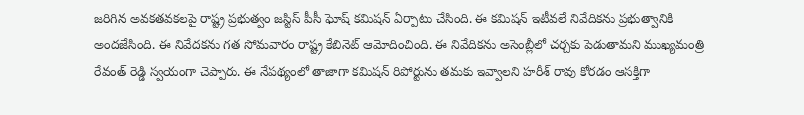జరిగిన అవకతవకలపై రాష్ట్ర ప్రభుత్వం జస్టిస్ పీసీ ఘోష్ కమిషన్ ఏర్పాటు చేసింది. ఈ కమిషన్ ఇటీవలే నివేదికను ప్రభుత్వానికి అందజేసింది. ఈ నివేదకను గత సోమవారం రాష్ట్ర కేబినెట్ ఆమోదించింది. ఈ నివేదికను అసెంబ్లీలో చర్చకు పెడుతామని ముఖ్యమంత్రి రేవంత్ రెడ్డి స్వయంగా చెప్పారు. ఈ నేపథ్యంలో తాజాగా కమిషన్ రిపోర్టును తమకు ఇవ్వాలని హరీశ్ రావు కోరడం ఆసక్తిగా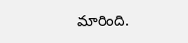మారింది.